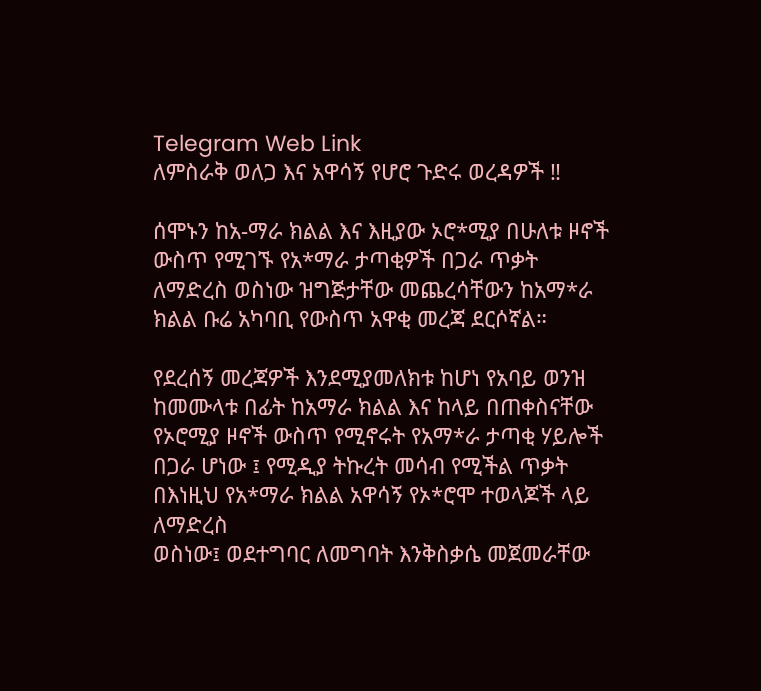Telegram Web Link
ለምስራቅ ወለጋ እና አዋሳኝ የሆሮ ጉድሩ ወረዳዎች ‼

ሰሞኑን ከአ-ማራ ክልል እና እዚያው ኦሮ*ሚያ በሁለቱ ዞኖች ውስጥ የሚገኙ የአ*ማራ ታጣቂዎች በጋራ ጥቃት ለማድረስ ወስነው ዝግጅታቸው መጨረሳቸውን ከአማ*ራ ክልል ቡሬ አካባቢ የውስጥ አዋቂ መረጃ ደርሶኛል።

የደረሰኝ መረጃዎች እንደሚያመለክቱ ከሆነ የአባይ ወንዝ ከመሙላቱ በፊት ከአማራ ክልል እና ከላይ በጠቀስናቸው የኦሮሚያ ዞኖች ውስጥ የሚኖሩት የአማ*ራ ታጣቂ ሃይሎች በጋራ ሆነው ፤ የሚዲያ ትኩረት መሳብ የሚችል ጥቃት በእነዚህ የአ*ማራ ክልል አዋሳኝ የኦ*ሮሞ ተወላጆች ላይ ለማድረስ
ወስነው፤ ወደተግባር ለመግባት እንቅስቃሴ መጀመራቸው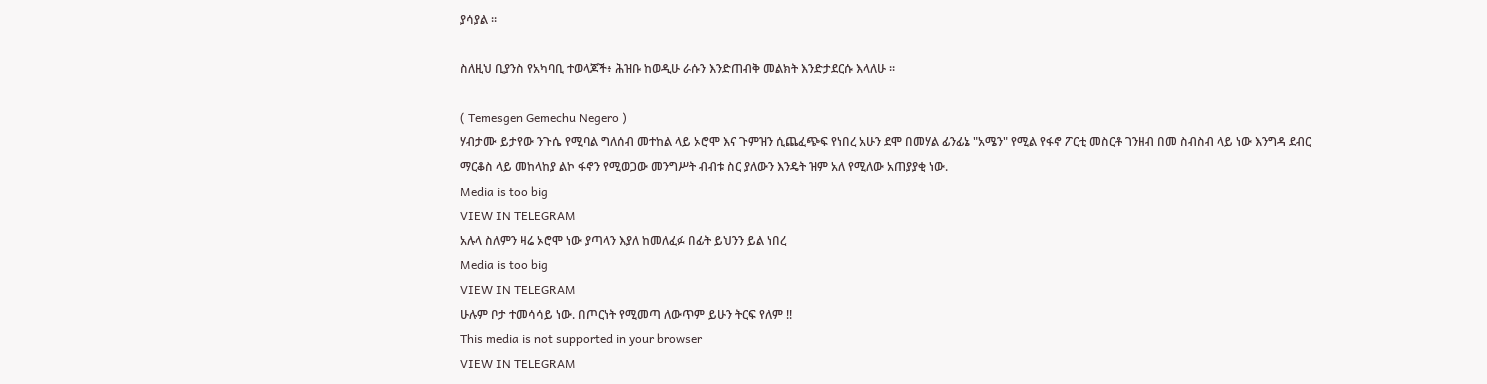ያሳያል ።

ስለዚህ ቢያንስ የአካባቢ ተወላጆች፥ ሕዝቡ ከወዲሁ ራሱን እንድጠብቅ መልክት እንድታደርሱ እላለሁ ።

( Temesgen Gemechu Negero )
ሃብታሙ ይታየው ንጉሴ የሚባል ግለሰብ መተከል ላይ ኦሮሞ እና ጉምዝን ሲጨፈጭፍ የነበረ አሁን ደሞ በመሃል ፊንፊኔ "አሜን" የሚል የፋኖ ፖርቲ መስርቶ ገንዘብ በመ ስብስብ ላይ ነው እንግዳ ደብር ማርቆስ ላይ መከላከያ ልኮ ፋኖን የሚወጋው መንግሥት ብብቱ ስር ያለውን እንዴት ዝም አለ የሚለው አጠያያቂ ነው.
Media is too big
VIEW IN TELEGRAM
አሉላ ስለምን ዛሬ ኦሮሞ ነው ያጣላን እያለ ከመለፈፉ በፊት ይህንን ይል ነበረ
Media is too big
VIEW IN TELEGRAM
ሁሉም ቦታ ተመሳሳይ ነው. በጦርነት የሚመጣ ለውጥም ይሁን ትርፍ የለም !!
This media is not supported in your browser
VIEW IN TELEGRAM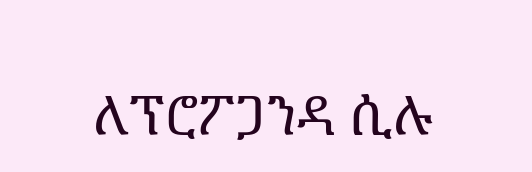ለፕሮፖጋንዳ ሲሉ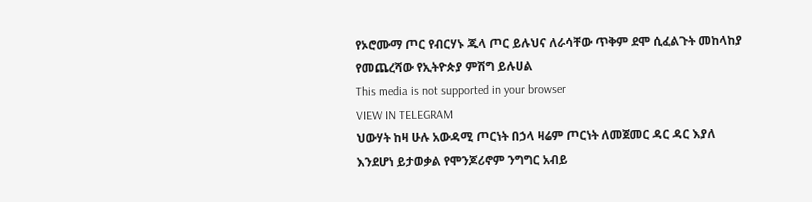የኦሮሙማ ጦር የብርሃኑ ጁላ ጦር ይሉህና ለራሳቸው ጥቅም ደሞ ሲፈልጉት መከላከያ የመጨረሻው የኢትዮጵያ ምሽግ ይሉሀል
This media is not supported in your browser
VIEW IN TELEGRAM
ህውሃት ከዛ ሁሉ አውዳሚ ጦርነት በኃላ ዛሬም ጦርነት ለመጀመር ዳር ዳር እያለ እንደሆነ ይታወቃል የሞንጆሪኖም ንግግር አብይ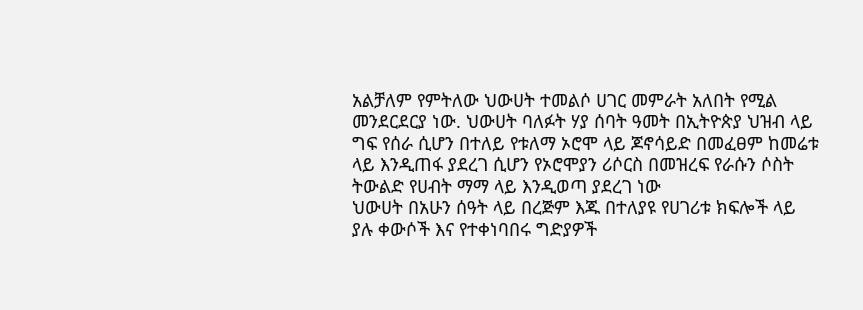አልቻለም የምትለው ህውሀት ተመልሶ ሀገር መምራት አለበት የሚል መንደርደርያ ነው. ህውሀት ባለፉት ሃያ ሰባት ዓመት በኢትዮጵያ ህዝብ ላይ ግፍ የሰራ ሲሆን በተለይ የቱለማ ኦሮሞ ላይ ጆኖሳይድ በመፈፀም ከመሬቱ ላይ እንዲጠፋ ያደረገ ሲሆን የኦሮሞያን ሪሶርስ በመዝረፍ የራሱን ሶስት ትውልድ የሀብት ማማ ላይ እንዲወጣ ያደረገ ነው
ህውሀት በአሁን ሰዓት ላይ በረጅም እጁ በተለያዩ የሀገሪቱ ክፍሎች ላይ ያሉ ቀውሶች እና የተቀነባበሩ ግድያዎች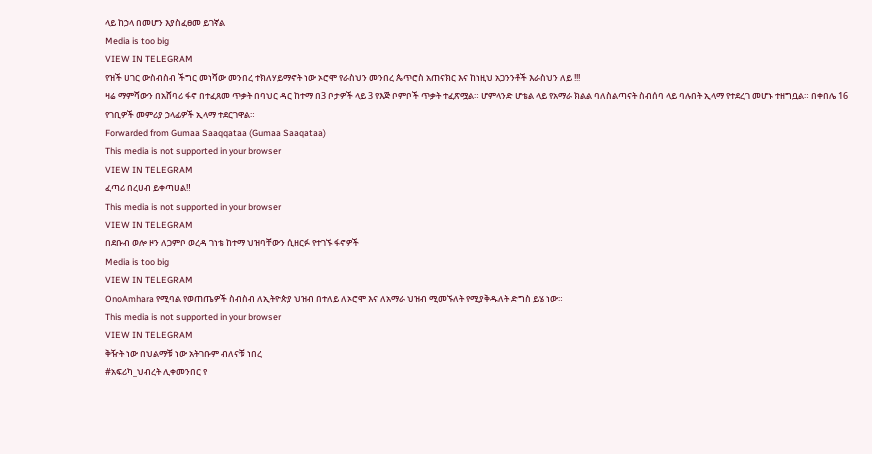ላይ ከኃላ በመሆን እያስፈፀመ ይገኛል
Media is too big
VIEW IN TELEGRAM
የዝች ሀገር ውስብስብ ችግር መነሻው መንበረ ተክለሃይማኖት ነው ኦሮሞ የራስህን መንበረ ጴጥሮስ አጠናክር እና ከነዚህ አጋንንቶች እራስህን ለይ !!!
ዛሬ ማምሻውን በአሸባሪ ፋኖ በተፈጸመ ጥቃት በባህር ዳር ከተማ በ3 ቦታዎች ላይ 3 የእጅ ቦምቦች ጥቃት ተፈጽሟል። ሆምላንድ ሆቴል ላይ የአማራ ክልል ባለስልጣናት ስብሰባ ላይ ባሉበት ኢላማ የተደረገ መሆኑ ተዘግቧል። በቀበሌ 16 የገቢዎች መምሪያ ኃላፊዎች ኢላማ ተደርገዋል።
Forwarded from Gumaa Saaqqataa (Gumaa Saaqataa)
This media is not supported in your browser
VIEW IN TELEGRAM
ፈጣሪ በረሀብ ይቀጣሀል‼
This media is not supported in your browser
VIEW IN TELEGRAM
በደቡብ ወሎ ዞን ለጋምቦ ወረዳ ገነቴ ከተማ ህዝባቸውን ሲዘርፉ የተገኙ ፋኖዎች
Media is too big
VIEW IN TELEGRAM
OnoAmhara የሚባል የወጠጤዎች ስብስብ ለኢትዮጵያ ህዝብ በተለይ ለኦሮሞ እና ለአማራ ህዝብ ሚመኙለት የሚያቅዱለት ድግስ ይሄ ነው።
This media is not supported in your browser
VIEW IN TELEGRAM
ቅዥት ነው በህልማቹ ነው አትገቡም ብለናቹ ነበረ
#አፍሪካ_ህብረት ሊቀመንበር የ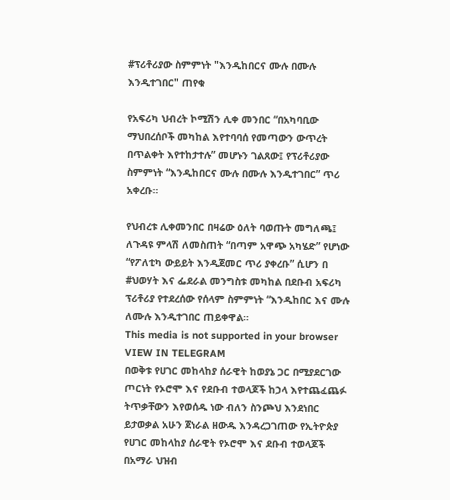#ፕሪቶሪያው ስምምነት "እንዲከበርና ሙሉ በሙሉ እንዲተገበር" ጠየቁ

የአፍሪካ ህብረት ኮሚሽን ሊቀ መንበር “በአካባቢው ማህበረሰቦች መካከል እየተባባሰ የመጣውን ውጥረት በጥልቀት እየተከታተሉ” መሆኑን ገልጸው፤ የፕሪቶሪያው ስምምነት “እንዲከበርና ሙሉ በሙሉ እንዲተገበር” ጥሪ አቀረቡ።

የህብረቱ ሊቀመንበር በዛሬው ዕለት ባወጡት መግለጫ፤ ለጉዳዩ ምላሽ ለመስጠት “በጣም አዋጭ አካሄድ” የሆነው “የፖለቲካ ውይይት እንዲጀመር ጥሪ ያቀረቡ” ሲሆን በ #ህወሃት እና ፌደራል መንግስቱ መካከል በደቡብ አፍሪካ ፕሪቶሪያ የተደረሰው የሰላም ስምምነት “እንዲከበር እና ሙሉ ለሙሉ እንዲተገበር ጠይቀዋል።
This media is not supported in your browser
VIEW IN TELEGRAM
በወቅቱ የሀገር መከላከያ ሰራዊት ከወያኔ ጋር በሚያደርገው ጦርነት የኦሮሞ እና የደቡብ ተወላጆች ከኃላ እየተጨፈጨፉ ትጥቃቸውን እየወሰዱ ነው ብለን ስንጮህ እንደነበር ይታወቃል አሁን ጀነራል ዘውዱ እንዳረጋገጠው የኢትዮጵያ የሀገር መከላከያ ሰራዊት የኦሮሞ እና ደቡብ ተወላጆች በአማራ ህዝብ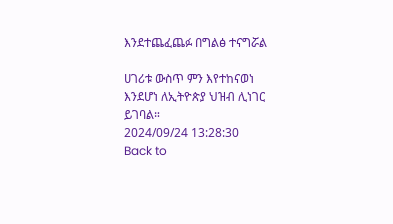እንደተጨፈጨፉ በግልፅ ተናግሯል

ሀገሪቱ ውስጥ ምን እየተከናወነ እንደሆነ ለኢትዮጵያ ህዝብ ሊነገር ይገባል።
2024/09/24 13:28:30
Back to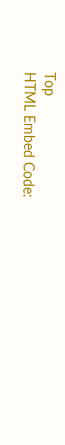Top
HTML Embed Code: